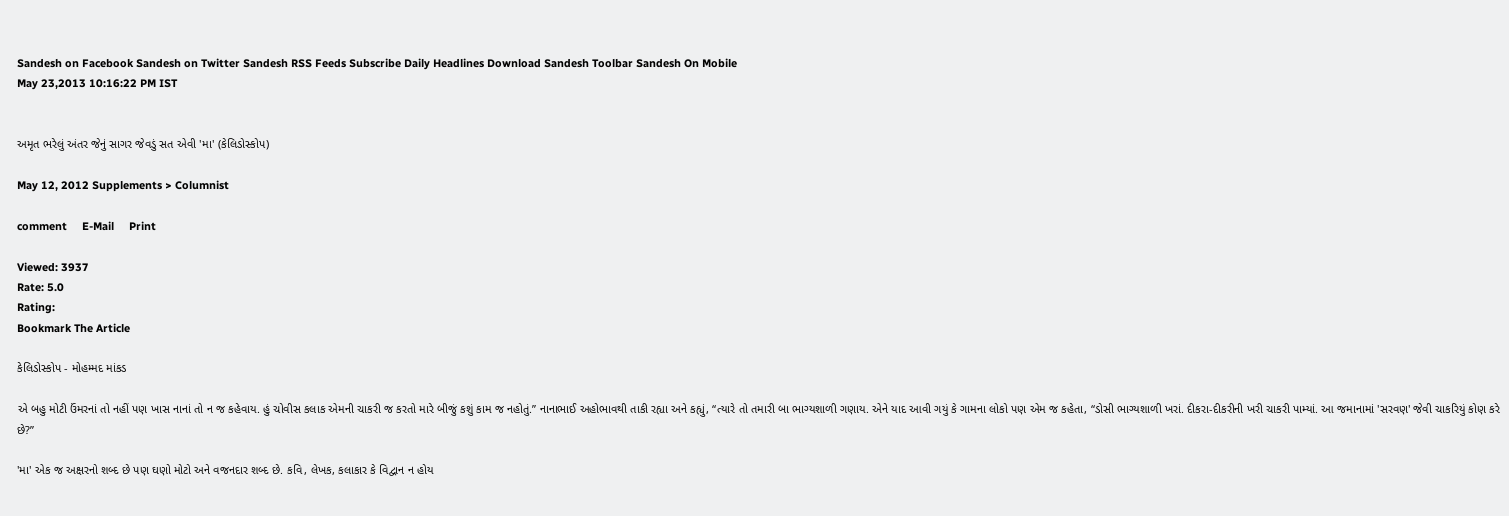Sandesh on Facebook Sandesh on Twitter Sandesh RSS Feeds Subscribe Daily Headlines Download Sandesh Toolbar Sandesh On Mobile
May 23,2013 10:16:22 PM IST


અમૃત ભરેલું અંતર જેનું સાગર જેવડું સત એવી 'મા' (કેલિડોસ્કોપ)

May 12, 2012 Supplements > Columnist

comment     E-Mail     Print

Viewed: 3937
Rate: 5.0
Rating:
Bookmark The Article

કેલિડોસ્કોપ - મોહમ્મદ માંકડ

એ બહુ મોટી ઉંમરનાં તો નહીં પણ ખાસ નાનાં તો ન જ કહેવાય. હું ચોવીસ કલાક એમની ચાકરી જ કરતો મારે બીજું કશું કામ જ નહોતું.” નાનાભાઈ અહોભાવથી તાકી રહ્યા અને કહ્યું, “ત્યારે તો તમારી બા ભાગ્યશાળી ગણાય. એને યાદ આવી ગયું કે ગામના લોકો પણ એમ જ કહેતા, “ડોસી ભાગ્યશાળી ખરાં. દીકરા-દીકરીની ખરી ચાકરી પામ્યાં. આ જમાનામાં 'સરવણ' જેવી ચાકરિયું કોણ કરે છે?”

'મા' એક જ અક્ષરનો શબ્દ છે પણ ઘણો મોટો અને વજનદાર શબ્દ છે. કવિ, લેખક, કલાકાર કે વિદ્વાન ન હોય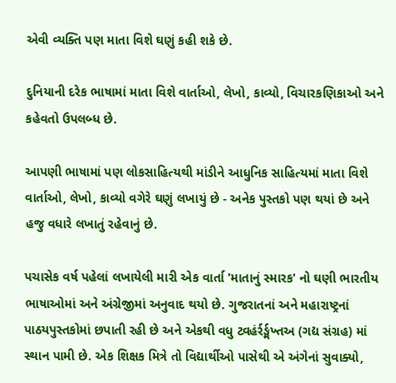એવી વ્યક્તિ પણ માતા વિશે ઘણું કહી શકે છે.

દુનિયાની દરેક ભાષામાં માતા વિશે વાર્તાઓ, લેખો, કાવ્યો, વિચારકણિકાઓ અને કહેવતો ઉપલબ્ધ છે.

આપણી ભાષામાં પણ લોકસાહિત્યથી માંડીને આધુનિક સાહિત્યમાં માતા વિશે વાર્તાઓ, લેખો, કાવ્યો વગેરે ઘણું લખાયું છે - અનેક પુસ્તકો પણ થયાં છે અને હજુ વધારે લખાતું રહેવાનું છે.

પચાસેક વર્ષ પહેલાં લખાયેલી મારી એક વાર્તા 'માતાનું સ્મારક' નો ઘણી ભારતીય ભાષાઓમાં અને અંગ્રેજીમાં અનુવાદ થયો છે. ગુજરાતનાં અને મહારાષ્ટ્રનાં પાઠયપુસ્તકોમાં છપાતી રહી છે અને એકથી વધુ ટ્વહંર્રર્ઙ્મખ્તઅ (ગદ્ય સંગ્રહ) માં સ્થાન પામી છે. એક શિક્ષક મિત્રે તો વિદ્યાર્થીઓ પાસેથી એ અંગેનાં સુવાક્યો,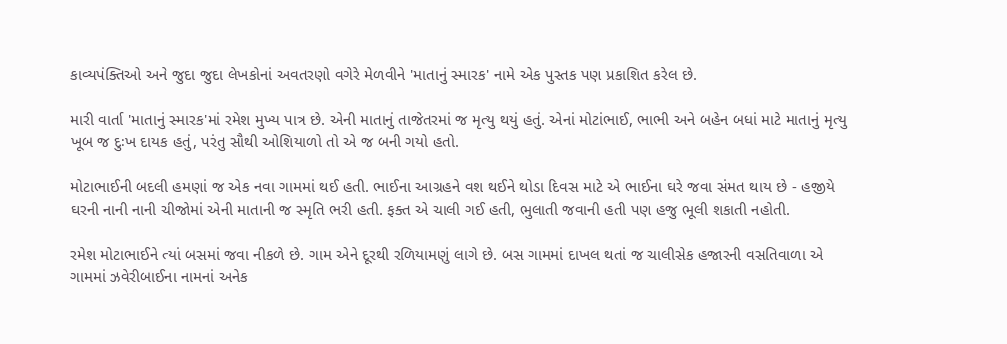કાવ્યપંક્તિઓ અને જુદા જુદા લેખકોનાં અવતરણો વગેરે મેળવીને 'માતાનું સ્મારક' નામે એક પુસ્તક પણ પ્રકાશિત કરેલ છે.

મારી વાર્તા 'માતાનું સ્મારક'માં રમેશ મુખ્ય પાત્ર છે. એની માતાનું તાજેતરમાં જ મૃત્યુ થયું હતું. એનાં મોટાંભાઈ, ભાભી અને બહેન બધાં માટે માતાનું મૃત્યુ ખૂબ જ દુઃખ દાયક હતું, પરંતુ સૌથી ઓશિયાળો તો એ જ બની ગયો હતો.

મોટાભાઈની બદલી હમણાં જ એક નવા ગામમાં થઈ હતી. ભાઈના આગ્રહને વશ થઈને થોડા દિવસ માટે એ ભાઈના ઘરે જવા સંમત થાય છે - હજીયે ઘરની નાની નાની ચીજોમાં એની માતાની જ સ્મૃતિ ભરી હતી. ફક્ત એ ચાલી ગઈ હતી, ભુલાતી જવાની હતી પણ હજુ ભૂલી શકાતી નહોતી.

રમેશ મોટાભાઈને ત્યાં બસમાં જવા નીકળે છે. ગામ એને દૂરથી રળિયામણું લાગે છે. બસ ગામમાં દાખલ થતાં જ ચાલીસેક હજારની વસતિવાળા એ ગામમાં ઝવેરીબાઈના નામનાં અનેક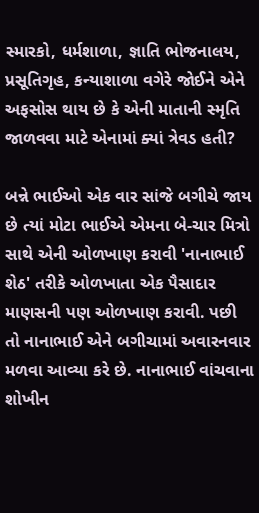સ્મારકો, ધર્મશાળા, જ્ઞાતિ ભોજનાલય, પ્રસૂતિગૃહ, કન્યાશાળા વગેરે જોઈને એને અફસોસ થાય છે કે એની માતાની સ્મૃતિ જાળવવા માટે એનામાં ક્યાં ત્રેવડ હતી?

બન્ને ભાઈઓ એક વાર સાંજે બગીચે જાય છે ત્યાં મોટા ભાઈએ એમના બે-ચાર મિત્રો સાથે એની ઓળખાણ કરાવી 'નાનાભાઈ શેઠ' તરીકે ઓળખાતા એક પૈસાદાર માણસની પણ ઓળખાણ કરાવી. પછી તો નાનાભાઈ એને બગીચામાં અવારનવાર મળવા આવ્યા કરે છે. નાનાભાઈ વાંચવાના શોખીન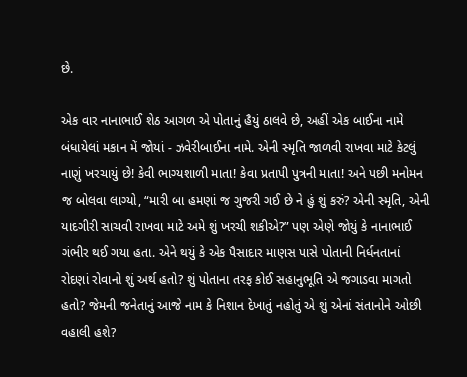છે.

એક વાર નાનાભાઈ શેઠ આગળ એ પોતાનું હૈયું ઠાલવે છે, અહીં એક બાઈના નામે બંધાયેલાં મકાન મેં જોયાં - ઝવેરીબાઈના નામે. એની સ્મૃતિ જાળવી રાખવા માટે કેટલું નાણું ખરચાયું છે! કેવી ભાગ્યશાળી માતા! કેવા પ્રતાપી પુત્રની માતા! અને પછી મનોમન જ બોલવા લાગ્યો, “મારી બા હમણાં જ ગુજરી ગઈ છે ને હું શું કરું? એની સ્મૃતિ, એની યાદગીરી સાચવી રાખવા માટે અમે શું ખરચી શકીએ?” પણ એણે જોયું કે નાનાભાઈ ગંભીર થઈ ગયા હતા. એને થયું કે એક પૈસાદાર માણસ પાસે પોતાની નિર્ધનતાનાં રોદણાં રોવાનો શું અર્થ હતો? શું પોતાના તરફ કોઈ સહાનુભૂતિ એ જગાડવા માગતો હતો? જેમની જનેતાનું આજે નામ કે નિશાન દેખાતું નહોતું એ શું એનાં સંતાનોને ઓછી વહાલી હશે?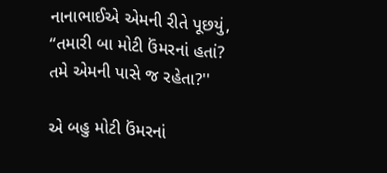નાનાભાઈએ એમની રીતે પૂછયું, “તમારી બા મોટી ઉંમરનાં હતાં? તમે એમની પાસે જ રહેતા?''

એ બહુ મોટી ઉંમરનાં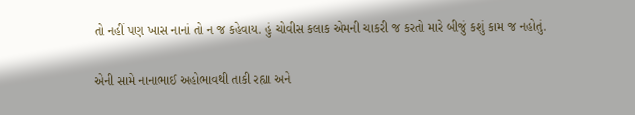તો નહીં પણ ખાસ નાનાં તો ન જ કહેવાય. હું ચોવીસ કલાક એમની ચાકરી જ કરતો મારે બીજું કશું કામ જ નહોતું.

એની સામે નાનાભાઈ અહોભાવથી તાકી રહ્યા અને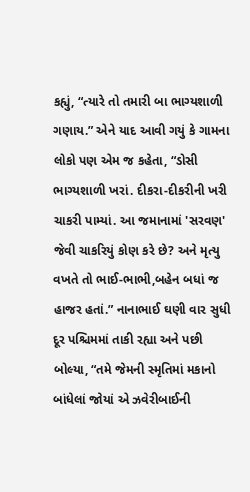કહ્યું, “ત્યારે તો તમારી બા ભાગ્યશાળી ગણાય.” એને યાદ આવી ગયું કે ગામના લોકો પણ એમ જ કહેતા, “ડોસી ભાગ્યશાળી ખરાં. દીકરા-દીકરીની ખરી ચાકરી પામ્યાં. આ જમાનામાં 'સરવણ' જેવી ચાકરિયું કોણ કરે છે? અને મૃત્યુ વખતે તો ભાઈ-ભાભી,બહેન બધાં જ હાજર હતાં.” નાનાભાઈ ઘણી વાર સુધી દૂર પશ્ચિમમાં તાકી રહ્યા અને પછી બોલ્યા, “તમે જેમની સ્મૃતિમાં મકાનો બાંધેલાં જોયાં એ ઝવેરીબાઈની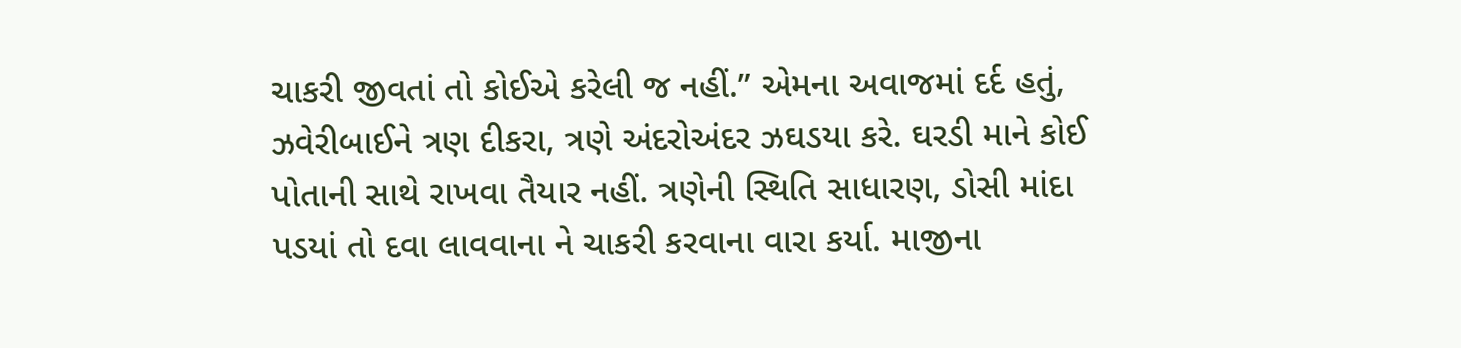ચાકરી જીવતાં તો કોઈએ કરેલી જ નહીં.” એમના અવાજમાં દર્દ હતું, ઝવેરીબાઈને ત્રણ દીકરા, ત્રણે અંદરોઅંદર ઝઘડયા કરે. ઘરડી માને કોઈ પોતાની સાથે રાખવા તૈયાર નહીં. ત્રણેની સ્થિતિ સાધારણ, ડોસી માંદા પડયાં તો દવા લાવવાના ને ચાકરી કરવાના વારા કર્યા. માજીના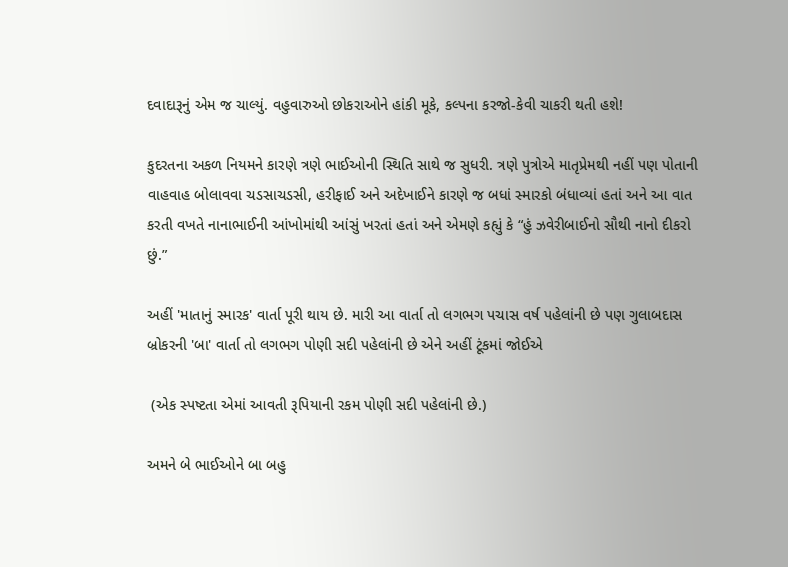દવાદારૂનું એમ જ ચાલ્યું. વહુવારુઓ છોકરાઓને હાંકી મૂકે, કલ્પના કરજો-કેવી ચાકરી થતી હશે!

કુદરતના અકળ નિયમને કારણે ત્રણે ભાઈઓની સ્થિતિ સાથે જ સુધરી. ત્રણે પુત્રોએ માતૃપ્રેમથી નહીં પણ પોતાની વાહવાહ બોલાવવા ચડસાચડસી, હરીફાઈ અને અદેખાઈને કારણે જ બધાં સ્મારકો બંધાવ્યાં હતાં અને આ વાત કરતી વખતે નાનાભાઈની આંખોમાંથી આંસું ખરતાં હતાં અને એમણે કહ્યું કે “હું ઝવેરીબાઈનો સૌથી નાનો દીકરો છું.”

અહીં 'માતાનું સ્મારક' વાર્તા પૂરી થાય છે. મારી આ વાર્તા તો લગભગ પચાસ વર્ષ પહેલાંની છે પણ ગુલાબદાસ બ્રોકરની 'બા' વાર્તા તો લગભગ પોણી સદી પહેલાંની છે એને અહીં ટૂંકમાં જોઈએ

 (એક સ્પષ્ટતા એમાં આવતી રૂપિયાની રકમ પોણી સદી પહેલાંની છે.)

અમને બે ભાઈઓને બા બહુ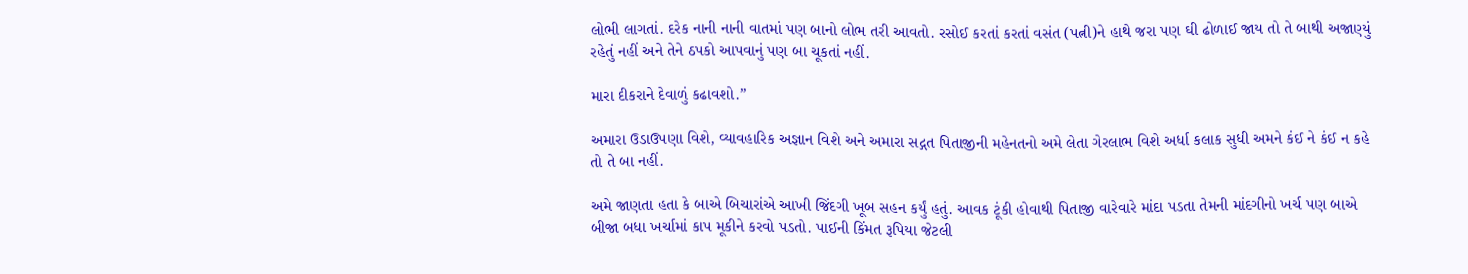લોભી લાગતાં. દરેક નાની નાની વાતમાં પણ બાનો લોભ તરી આવતો. રસોઈ કરતાં કરતાં વસંત (પત્ની)ને હાથે જરા પણ ઘી ઢોળાઈ જાય તો તે બાથી અજાણ્યું રહેતું નહીં અને તેને ઠપકો આપવાનું પણ બા ચૂકતાં નહીં.

મારા દીકરાને દેવાળું કઢાવશો.”

અમારા ઉડાઉપણા વિશે, વ્યાવહારિક અજ્ઞાન વિશે અને અમારા સદ્ગત પિતાજીની મહેનતનો અમે લેતા ગેરલાભ વિશે અર્ધા કલાક સુધી અમને કંઈ ને કંઈ ન કહે તો તે બા નહીં.

અમે જાણતા હતા કે બાએ બિચારાંએ આખી જિંદગી ખૂબ સહન કર્યું હતું. આવક ટૂંકી હોવાથી પિતાજી વારેવારે માંદા પડતા તેમની માંદગીનો ખર્ચ પણ બાએ બીજા બધા ખર્ચામાં કાપ મૂકીને કરવો પડતો. પાઈની કિંમત રૂપિયા જેટલી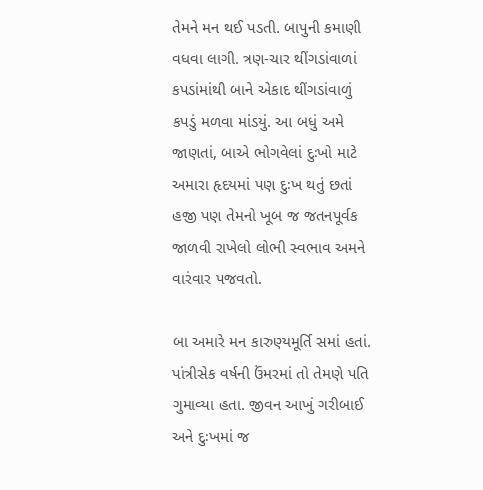તેમને મન થઈ પડતી. બાપુની કમાણી વધવા લાગી. ત્રણ-ચાર થીંગડાંવાળાં કપડાંમાંથી બાને એકાદ થીંગડાંવાળું કપડું મળવા માંડયું. આ બધું અમે જાણતાં, બાએ ભોગવેલાં દુઃખો માટે અમારા હૃદયમાં પણ દુઃખ થતું છતાં હજી પણ તેમનો ખૂબ જ જતનપૂર્વક જાળવી રાખેલો લોભી સ્વભાવ અમને વારંવાર પજવતો.

બા અમારે મન કારુણ્યમૂર્તિ સમાં હતાં. પાંત્રીસેક વર્ષની ઉંમરમાં તો તેમણે પતિ ગુમાવ્યા હતા. જીવન આખું ગરીબાઈ અને દુઃખમાં જ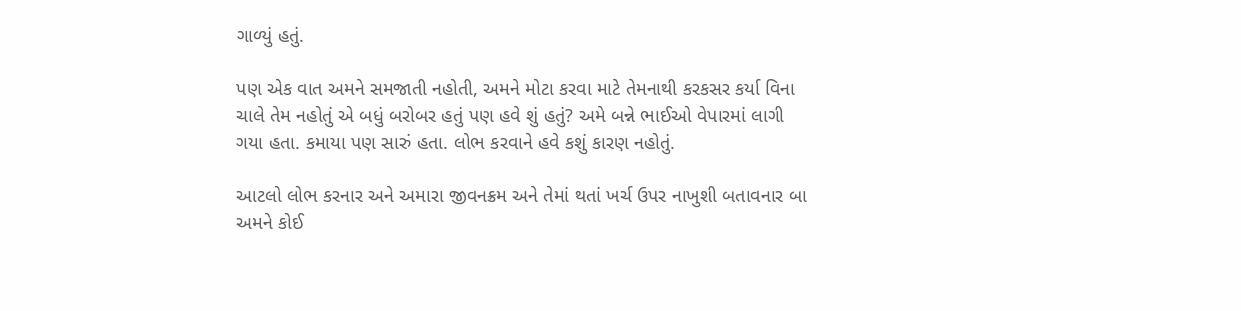ગાળ્યું હતું.

પણ એક વાત અમને સમજાતી નહોતી, અમને મોટા કરવા માટે તેમનાથી કરકસર કર્યા વિના ચાલે તેમ નહોતું એ બધું બરોબર હતું પણ હવે શું હતું? અમે બન્ને ભાઈઓ વેપારમાં લાગી ગયા હતા. કમાયા પણ સારું હતા. લોભ કરવાને હવે કશું કારણ નહોતું.

આટલો લોભ કરનાર અને અમારા જીવનક્રમ અને તેમાં થતાં ખર્ચ ઉપર નાખુશી બતાવનાર બા અમને કોઈ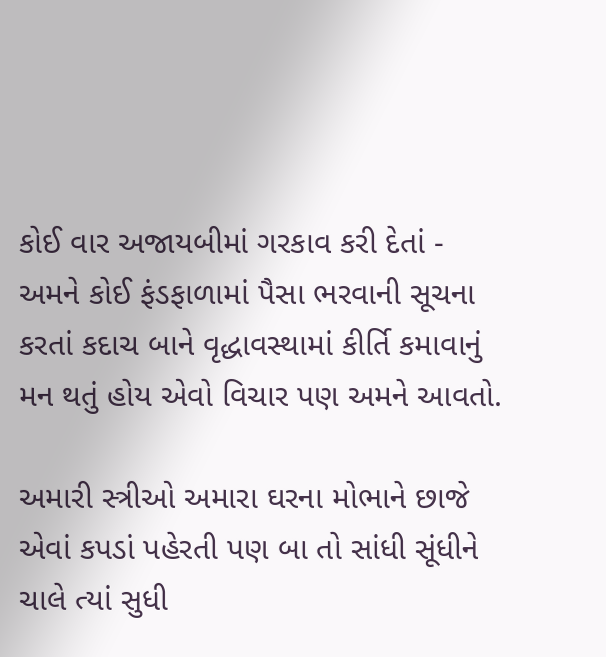કોઈ વાર અજાયબીમાં ગરકાવ કરી દેતાં - અમને કોઈ ફંડફાળામાં પૈસા ભરવાની સૂચના કરતાં કદાચ બાને વૃદ્ધાવસ્થામાં કીર્તિ કમાવાનું મન થતું હોય એવો વિચાર પણ અમને આવતો.

અમારી સ્ત્રીઓ અમારા ઘરના મોભાને છાજે એવાં કપડાં પહેરતી પણ બા તો સાંધી સૂંધીને ચાલે ત્યાં સુધી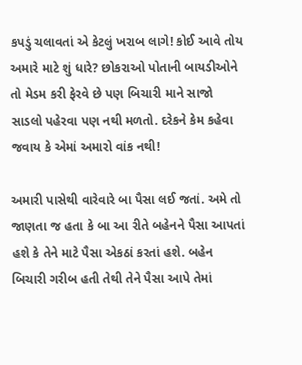કપડું ચલાવતાં એ કેટલું ખરાબ લાગે! કોઈ આવે તોય અમારે માટે શું ધારે? છોકરાઓ પોતાની બાયડીઓને તો મેડમ કરી ફેરવે છે પણ બિચારી માને સાજો સાડલો પહેરવા પણ નથી મળતો. દરેકને કેમ કહેવા જવાય કે એમાં અમારો વાંક નથી!

અમારી પાસેથી વારેવારે બા પૈસા લઈ જતાં. અમે તો જાણતા જ હતા કે બા આ રીતે બહેનને પૈસા આપતાં હશે કે તેને માટે પૈસા એકઠાં કરતાં હશે. બહેન બિચારી ગરીબ હતી તેથી તેને પૈસા આપે તેમાં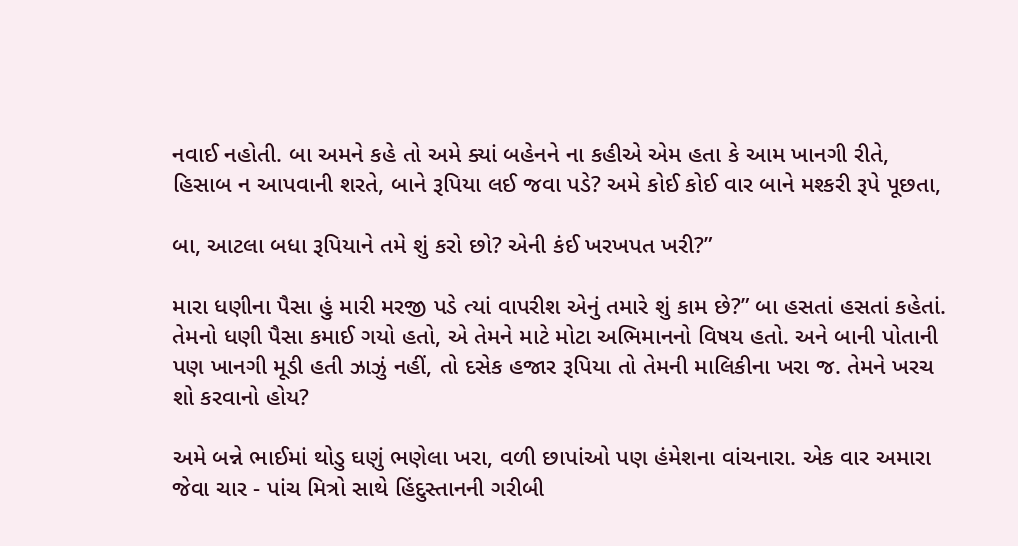નવાઈ નહોતી. બા અમને કહે તો અમે ક્યાં બહેનને ના કહીએ એમ હતા કે આમ ખાનગી રીતે, હિસાબ ન આપવાની શરતે, બાને રૂપિયા લઈ જવા પડે? અમે કોઈ કોઈ વાર બાને મશ્કરી રૂપે પૂછતા,

બા, આટલા બધા રૂપિયાને તમે શું કરો છો? એની કંઈ ખરખપત ખરી?”

મારા ધણીના પૈસા હું મારી મરજી પડે ત્યાં વાપરીશ એનું તમારે શું કામ છે?” બા હસતાં હસતાં કહેતાં. તેમનો ધણી પૈસા કમાઈ ગયો હતો, એ તેમને માટે મોટા અભિમાનનો વિષય હતો. અને બાની પોતાની પણ ખાનગી મૂડી હતી ઝાઝું નહીં, તો દસેક હજાર રૂપિયા તો તેમની માલિકીના ખરા જ. તેમને ખરચ શો કરવાનો હોય?

અમે બન્ને ભાઈમાં થોડુ ઘણું ભણેલા ખરા, વળી છાપાંઓ પણ હંમેશના વાંચનારા. એક વાર અમારા જેવા ચાર - પાંચ મિત્રો સાથે હિંદુસ્તાનની ગરીબી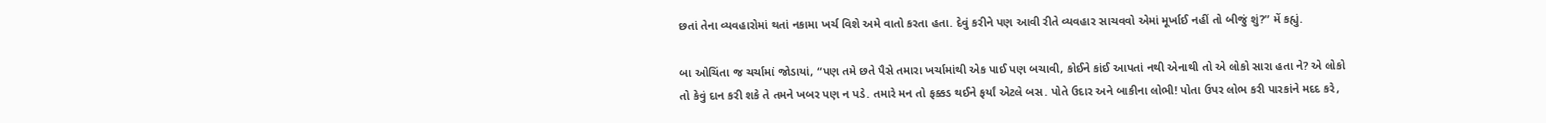છતાં તેના વ્યવહારોમાં થતાં નકામા ખર્ચ વિશે અમે વાતો કરતા હતા. દેવું કરીને પણ આવી રીતે વ્યવહાર સાચવવો એમાં મૂર્ખાઈ નહીં તો બીજું શું?” મેં કહ્યું.

બા ઓચિંતા જ ચર્ચામાં જોડાયાં, “પણ તમે છતે પૈસે તમારા ખર્ચામાંથી એક પાઈ પણ બચાવી, કોઈને કાંઈ આપતાં નથી એનાથી તો એ લોકો સારા હતા ને? એ લોકો તો કેવું દાન કરી શકે તે તમને ખબર પણ ન પડે. તમારે મન તો ફક્કડ થઈને ફર્યાં એટલે બસ. પોતે ઉદાર અને બાકીના લોભી! પોતા ઉપર લોભ કરી પારકાંને મદદ કરે,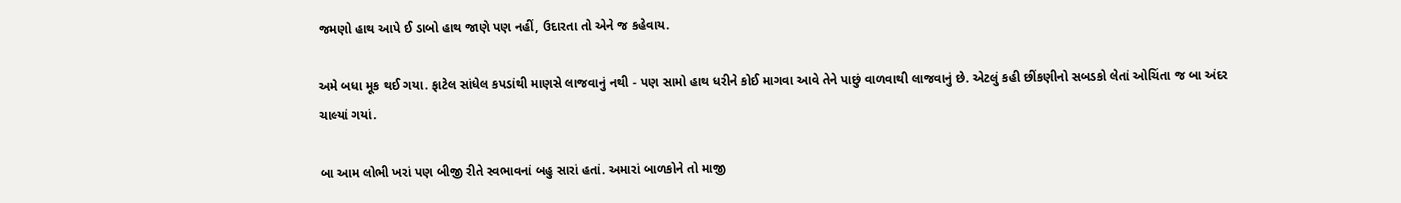જમણો હાથ આપે ઈ ડાબો હાથ જાણે પણ નહીં, ઉદારતા તો એને જ કહેવાય.

અમે બધા મૂક થઈ ગયા. ફાટેલ સાંધેલ કપડાંથી માણસે લાજવાનું નથી - પણ સામો હાથ ધરીને કોઈ માગવા આવે તેને પાછું વાળવાથી લાજવાનું છે. એટલું કહી છીંકણીનો સબડકો લેતાં ઓચિંતા જ બા અંદર ચાલ્યાં ગયાં.

બા આમ લોભી ખરાં પણ બીજી રીતે સ્વભાવનાં બહુ સારાં હતાં. અમારાં બાળકોને તો માજી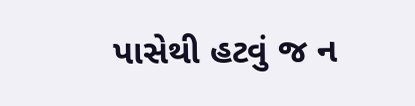પાસેથી હટવું જ ન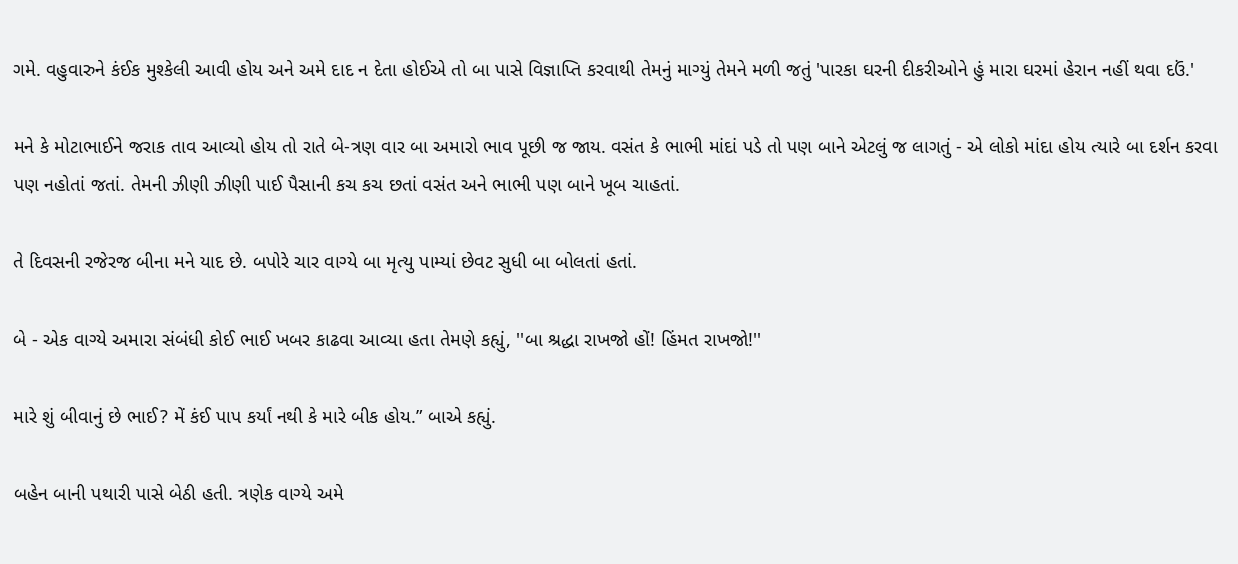ગમે. વહુવારુને કંઈક મુશ્કેલી આવી હોય અને અમે દાદ ન દેતા હોઈએ તો બા પાસે વિજ્ઞાપ્તિ કરવાથી તેમનું માગ્યું તેમને મળી જતું 'પારકા ઘરની દીકરીઓને હું મારા ઘરમાં હેરાન નહીં થવા દઉં.'

મને કે મોટાભાઈને જરાક તાવ આવ્યો હોય તો રાતે બે-ત્રણ વાર બા અમારો ભાવ પૂછી જ જાય. વસંત કે ભાભી માંદાં પડે તો પણ બાને એટલું જ લાગતું - એ લોકો માંદા હોય ત્યારે બા દર્શન કરવા પણ નહોતાં જતાં. તેમની ઝીણી ઝીણી પાઈ પૈસાની કચ કચ છતાં વસંત અને ભાભી પણ બાને ખૂબ ચાહતાં.

તે દિવસની રજેરજ બીના મને યાદ છે. બપોરે ચાર વાગ્યે બા મૃત્યુ પામ્યાં છેવટ સુધી બા બોલતાં હતાં.

બે - એક વાગ્યે અમારા સંબંધી કોઈ ભાઈ ખબર કાઢવા આવ્યા હતા તેમણે કહ્યું, ''બા શ્રદ્ધા રાખજો હોં! હિંમત રાખજો!''

મારે શું બીવાનું છે ભાઈ? મેં કંઈ પાપ કર્યાં નથી કે મારે બીક હોય.” બાએ કહ્યું.

બહેન બાની પથારી પાસે બેઠી હતી. ત્રણેક વાગ્યે અમે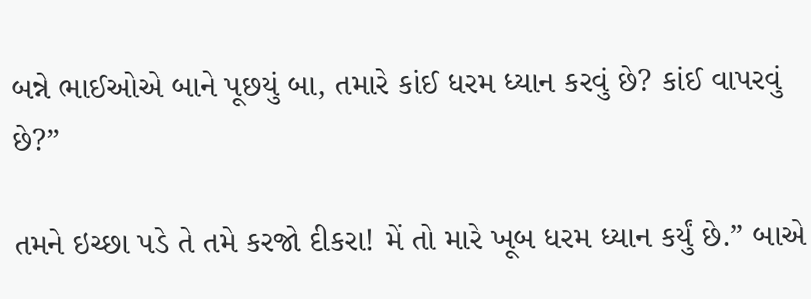બન્ને ભાઈઓએ બાને પૂછયું બા, તમારે કાંઈ ધરમ ધ્યાન કરવું છે? કાંઈ વાપરવું છે?”

તમને ઇચ્છા પડે તે તમે કરજો દીકરા! મેં તો મારે ખૂબ ધરમ ધ્યાન કર્યું છે.” બાએ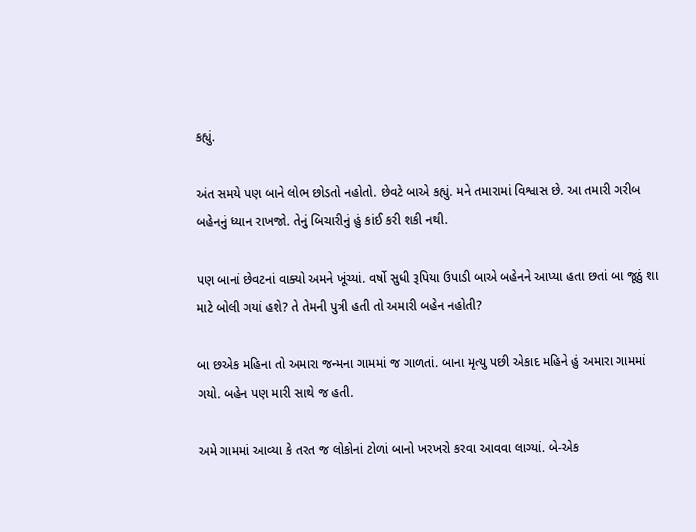કહ્યું.

અંત સમયે પણ બાને લોભ છોડતો નહોતો. છેવટે બાએ કહ્યું. મને તમારામાં વિશ્વાસ છે. આ તમારી ગરીબ બહેનનું ધ્યાન રાખજો. તેનું બિચારીનું હું કાંઈ કરી શકી નથી.

પણ બાનાં છેવટનાં વાક્યો અમને ખૂંચ્યાં. વર્ષો સુધી રૂપિયા ઉપાડી બાએ બહેનને આપ્યા હતા છતાં બા જૂઠું શા માટે બોલી ગયાં હશે? તે તેમની પુત્રી હતી તો અમારી બહેન નહોતી?

બા છએક મહિના તો અમારા જન્મના ગામમાં જ ગાળતાં. બાના મૃત્યુ પછી એકાદ મહિને હું અમારા ગામમાં ગયો. બહેન પણ મારી સાથે જ હતી.

અમે ગામમાં આવ્યા કે તરત જ લોકોનાં ટોળાં બાનો ખરખરો કરવા આવવા લાગ્યાં. બે-એક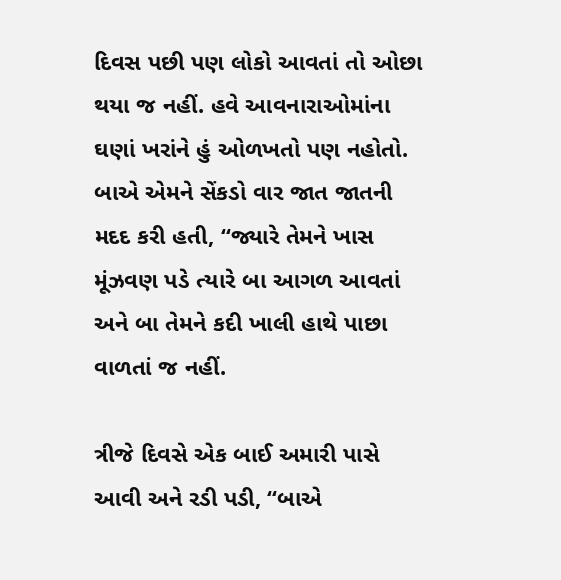દિવસ પછી પણ લોકો આવતાં તો ઓછા થયા જ નહીં. હવે આવનારાઓમાંના ઘણાં ખરાંને હું ઓળખતો પણ નહોતો. બાએ એમને સેંકડો વાર જાત જાતની મદદ કરી હતી, “જ્યારે તેમને ખાસ મૂંઝવણ પડે ત્યારે બા આગળ આવતાં અને બા તેમને કદી ખાલી હાથે પાછા વાળતાં જ નહીં.

ત્રીજે દિવસે એક બાઈ અમારી પાસે આવી અને રડી પડી, “બાએ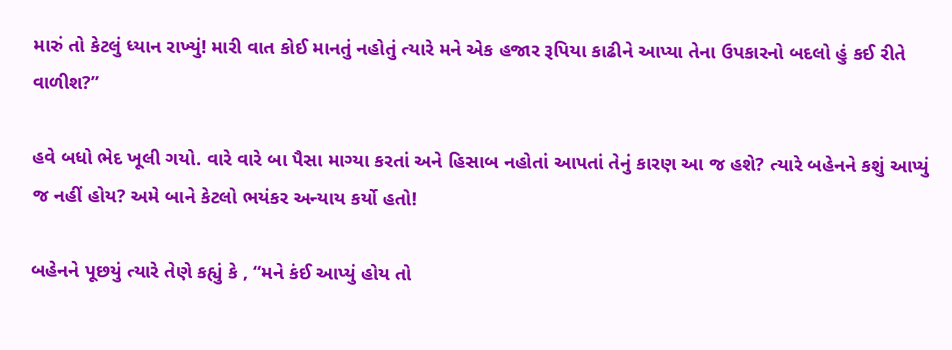મારું તો કેટલું ધ્યાન રાખ્યું! મારી વાત કોઈ માનતું નહોતું ત્યારે મને એક હજાર રૂપિયા કાઢીને આપ્યા તેના ઉપકારનો બદલો હું કઈ રીતે વાળીશ?”

હવે બધો ભેદ ખૂલી ગયો. વારે વારે બા પૈસા માગ્યા કરતાં અને હિસાબ નહોતાં આપતાં તેનું કારણ આ જ હશે? ત્યારે બહેનને કશું આપ્યું જ નહીં હોય? અમે બાને કેટલો ભયંકર અન્યાય કર્યો હતો!

બહેનને પૂછયું ત્યારે તેણે કહ્યું કે , “મને કંઈ આપ્યું હોય તો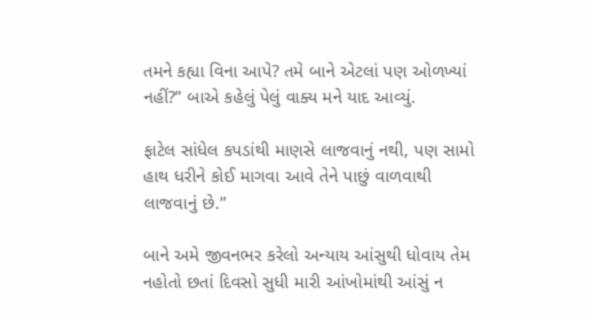તમને કહ્યા વિના આપે? તમે બાને એટલાં પણ ઓળખ્યાં નહીં?” બાએ કહેલું પેલું વાક્ય મને યાદ આવ્યું.

ફાટેલ સાંધેલ કપડાંથી માણસે લાજવાનું નથી, પણ સામો હાથ ધરીને કોઈ માગવા આવે તેને પાછું વાળવાથી લાજવાનું છે.”

બાને અમે જીવનભર કરેલો અન્યાય આંસુથી ધોવાય તેમ નહોતો છતાં દિવસો સુધી મારી આંખોમાંથી આંસું ન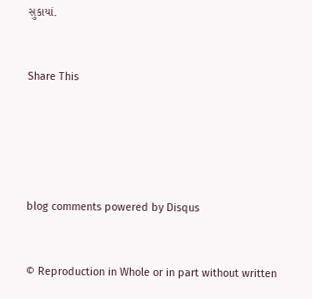સુકાયાં.


Share This





blog comments powered by Disqus


© Reproduction in Whole or in part without written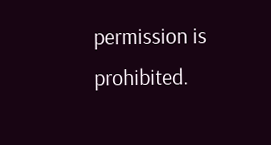permission is prohibited.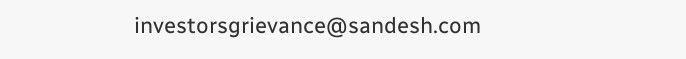investorsgrievance@sandesh.com